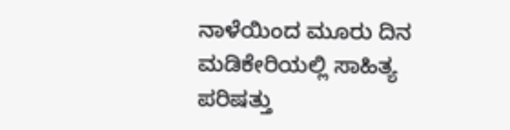ನಾಳೆಯಿಂದ ಮೂರು ದಿನ ಮಡಿಕೇರಿಯಲ್ಲಿ ಸಾಹಿತ್ಯ ಪರಿಷತ್ತು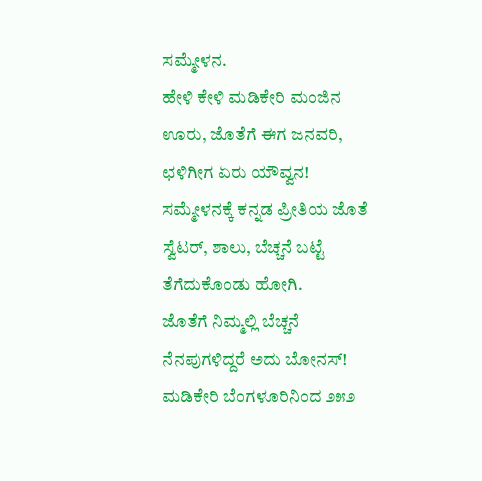ಸಮ್ಮೇಳನ.
ಹೇಳಿ ಕೇಳಿ ಮಡಿಕೇರಿ ಮಂಜಿನ ಊರು, ಜೊತೆಗೆ ಈಗ ಜನವರಿ, ಛಳಿಗೀಗ ಏರು ಯೌವ್ವನ!
ಸಮ್ಮೇಳನಕ್ಕೆ ಕನ್ನಡ ಪ್ರೀತಿಯ ಜೊತೆ ಸ್ವೆಟರ್, ಶಾಲು, ಬೆಚ್ಚನೆ ಬಟ್ಟೆ ತೆಗೆದುಕೊಂಡು ಹೋಗಿ.
ಜೊತೆಗೆ ನಿಮ್ಮಲ್ಲಿ ಬೆಚ್ಚನೆ ನೆನಪುಗಳಿದ್ದರೆ ಅದು ಬೋನಸ್!
ಮಡಿಕೇರಿ ಬೆಂಗಳೂರಿನಿಂದ ೨೫೨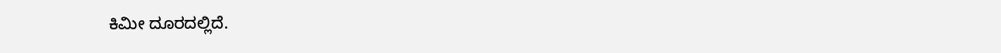ಕಿಮೀ ದೂರದಲ್ಲಿದೆ.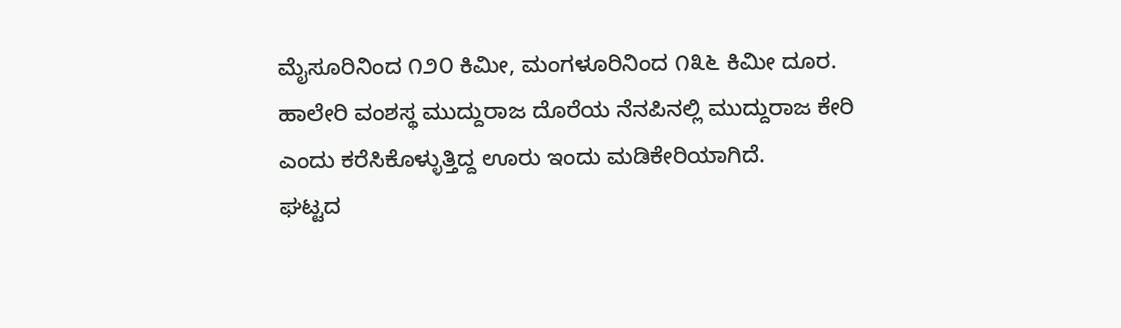ಮೈಸೂರಿನಿಂದ ೧೨೦ ಕಿಮೀ, ಮಂಗಳೂರಿನಿಂದ ೧೩೬ ಕಿಮೀ ದೂರ.
ಹಾಲೇರಿ ವಂಶಸ್ಥ ಮುದ್ದುರಾಜ ದೊರೆಯ ನೆನಪಿನಲ್ಲಿ ಮುದ್ದುರಾಜ ಕೇರಿ ಎಂದು ಕರೆಸಿಕೊಳ್ಳುತ್ತಿದ್ದ ಊರು ಇಂದು ಮಡಿಕೇರಿಯಾಗಿದೆ.
ಘಟ್ಟದ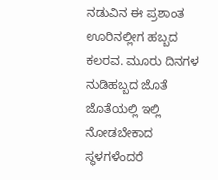ನಡುವಿನ ಈ ಪ್ರಶಾಂತ ಊರಿನಲ್ಲೀಗ ಹಬ್ಬದ ಕಲರವ. ಮೂರು ದಿನಗಳ ನುಡಿಹಬ್ಬದ ಜೊತೆ ಜೊತೆಯಲ್ಲಿ ಇಲ್ಲಿ ನೋಡಬೇಕಾದ ಸ್ಥಳಗಳೆಂದರೆ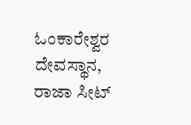ಓಂಕಾರೇಶ್ವರ ದೇವಸ್ಥಾನ, ರಾಜಾ ಸೀಟ್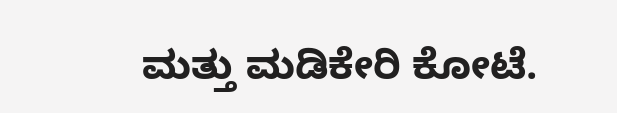ಮತ್ತು ಮಡಿಕೇರಿ ಕೋಟೆ.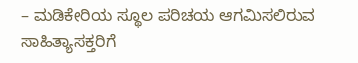– ಮಡಿಕೇರಿಯ ಸ್ಥೂಲ ಪರಿಚಯ ಆಗಮಿಸಲಿರುವ ಸಾಹಿತ್ಯಾಸಕ್ತರಿಗೆ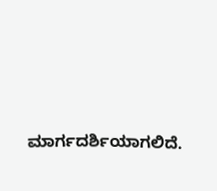ಮಾರ್ಗದರ್ಶಿಯಾಗಲಿದೆ.